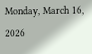Monday, March 16, 2026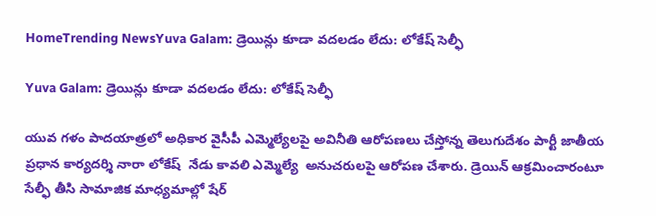HomeTrending NewsYuva Galam: డ్రెయిన్లు కూడా వదలడం లేదు: లోకేష్ సెల్ఫీ

Yuva Galam: డ్రెయిన్లు కూడా వదలడం లేదు: లోకేష్ సెల్ఫీ

యువ గళం పాదయాత్రలో అధికార వైసీపీ ఎమ్మెల్యేలపై అవినీతి ఆరోపణలు చేస్తోన్న తెలుగుదేశం పార్టీ జాతీయ ప్రధాన కార్యదర్శి నారా లోకేష్  నేడు కావలి ఎమ్మెల్యే  అనుచరులపై ఆరోపణ చేశారు. డ్రెయిన్ ఆక్రమించారంటూ సేల్ఫీ తీసి సామాజిక మాధ్యమాల్లో షేర్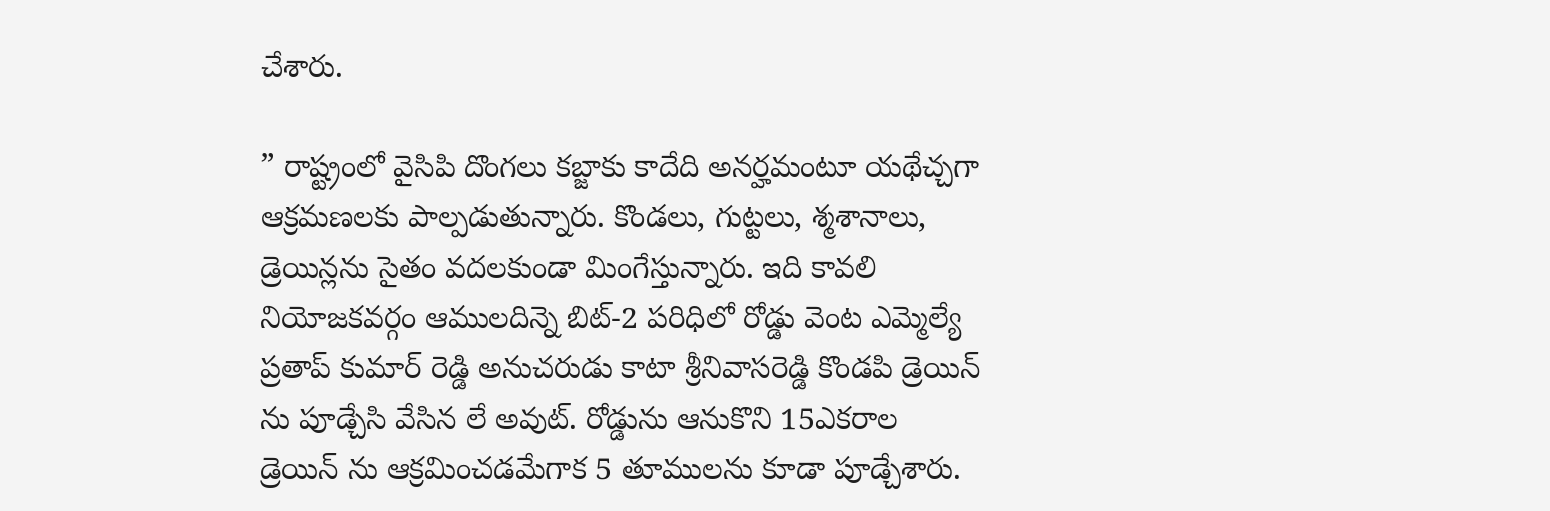చేశారు.

” రాష్ట్రంలో వైసిపి దొంగలు కబ్జాకు కాదేది అనర్హమంటూ యథేచ్చగా ఆక్రమణలకు పాల్పడుతున్నారు. కొండలు, గుట్టలు, శ్మశానాలు, డ్రెయిన్లను సైతం వదలకుండా మింగేస్తున్నారు. ఇది కావలి నియోజకవర్గం ఆములదిన్నె బిట్-2 పరిధిలో రోడ్డు వెంట ఎమ్మెల్యే ప్రతాప్ కుమార్ రెడ్డి అనుచరుడు కాటా శ్రీనివాసరెడ్డి కొండపి డ్రెయిన్ ను పూడ్చేసి వేసిన లే అవుట్. రోడ్డును ఆనుకొని 15ఎకరాల డ్రెయిన్ ను ఆక్రమించడమేగాక 5 తూములను కూడా పూడ్చేశారు.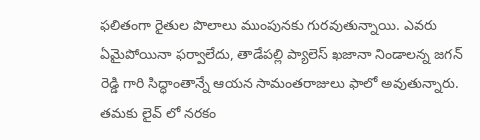ఫలితంగా రైతుల పొలాలు ముంపునకు గురవుతున్నాయి. ఎవరు ఏమైపోయినా ఫర్వాలేదు, తాడేపల్లి ప్యాలెస్ ఖజానా నిండాలన్న జగన్ రెడ్డి గారి సిద్ధాంతాన్నే ఆయన సామంతరాజులు ఫాలో అవుతున్నారు. తమకు లైవ్ లో నరకం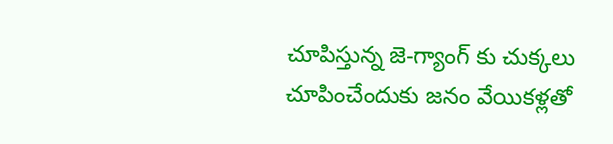చూపిస్తున్న జె-గ్యాంగ్ కు చుక్కలు చూపించేందుకు జనం వేయికళ్లతో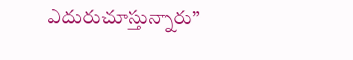ఎదురుచూస్తున్నారు”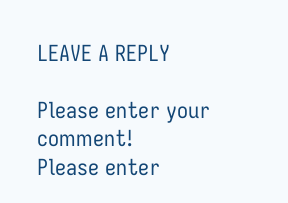LEAVE A REPLY

Please enter your comment!
Please enter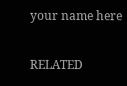your name here

RELATED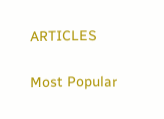ARTICLES

Most Popular